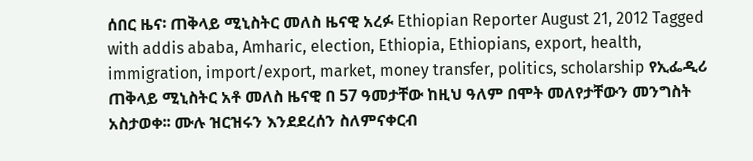ሰበር ዜና፡ ጠቅላይ ሚኒስትር መለስ ዜናዊ አረፉ Ethiopian Reporter August 21, 2012 Tagged with addis ababa, Amharic, election, Ethiopia, Ethiopians, export, health, immigration, import/export, market, money transfer, politics, scholarship የኢፌዲሪ ጠቅላይ ሚኒስትር አቶ መለስ ዜናዊ በ 57 ዓመታቸው ከዚህ ዓለም በሞት መለየታቸውን መንግስት አስታወቀ፡፡ ሙሉ ዝርዝሩን እንደደረሰን ስለምናቀርብ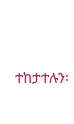ተከታተሉን፡